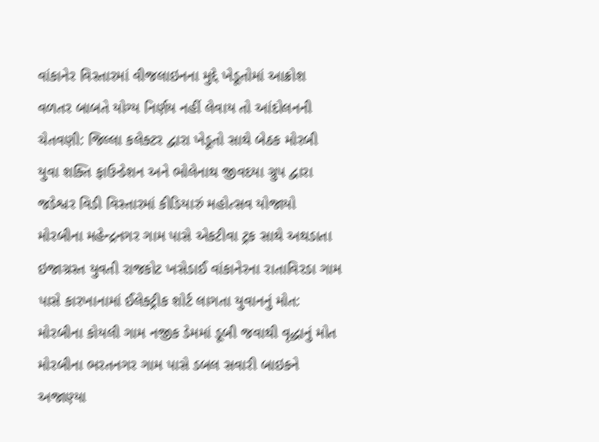વાંકાનેર વિસ્તારમાં વીજલાઇનના મુદ્દે ખેડૂતોમાં આક્રોશ વળતર બાબતે યોગ્ય નિર્ણય નહીં લેવાય તો આંદોલનની ચેતવણી: જિલ્લા કલેક્ટર દ્વારા ખેડૂતો સાથે બેઠક મોરબી યુવા શક્તિ ફાઉન્ડેશન અને ભોલેનાથ જીવદયા ગ્રુપ દ્વારા જડેશ્વર વિડી વિસ્તારમાં કીડિયારું મહોત્સવ યોજાયો મોરબીના મહેન્દ્રનગર ગામ પાસે એકટીવા ટ્રક સાથે અથડાતા ઇજાગ્રસ્ત યુવતી રાજકોટ ખસેડાઈ વાંકાનેરના રાતાવિરડા ગામ પાસે કારખાનામાં ઈલેક્ટ્રીક શોર્ટ લાગતા યુવાનનું મોત: મોરબીના કોયલી ગામ નજીક ડેમમાં ડૂબી જવાથી વૃદ્ધાનું મોત મોરબીના ભરતનગર ગામ પાસે ડબલ સવારી બાઇકને અજાણ્યા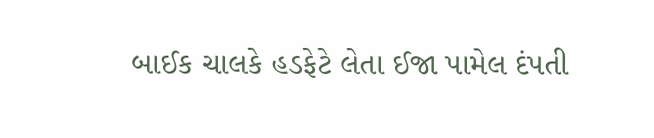બાઈક ચાલકે હડફેટે લેતા ઈજા પામેલ દંપતી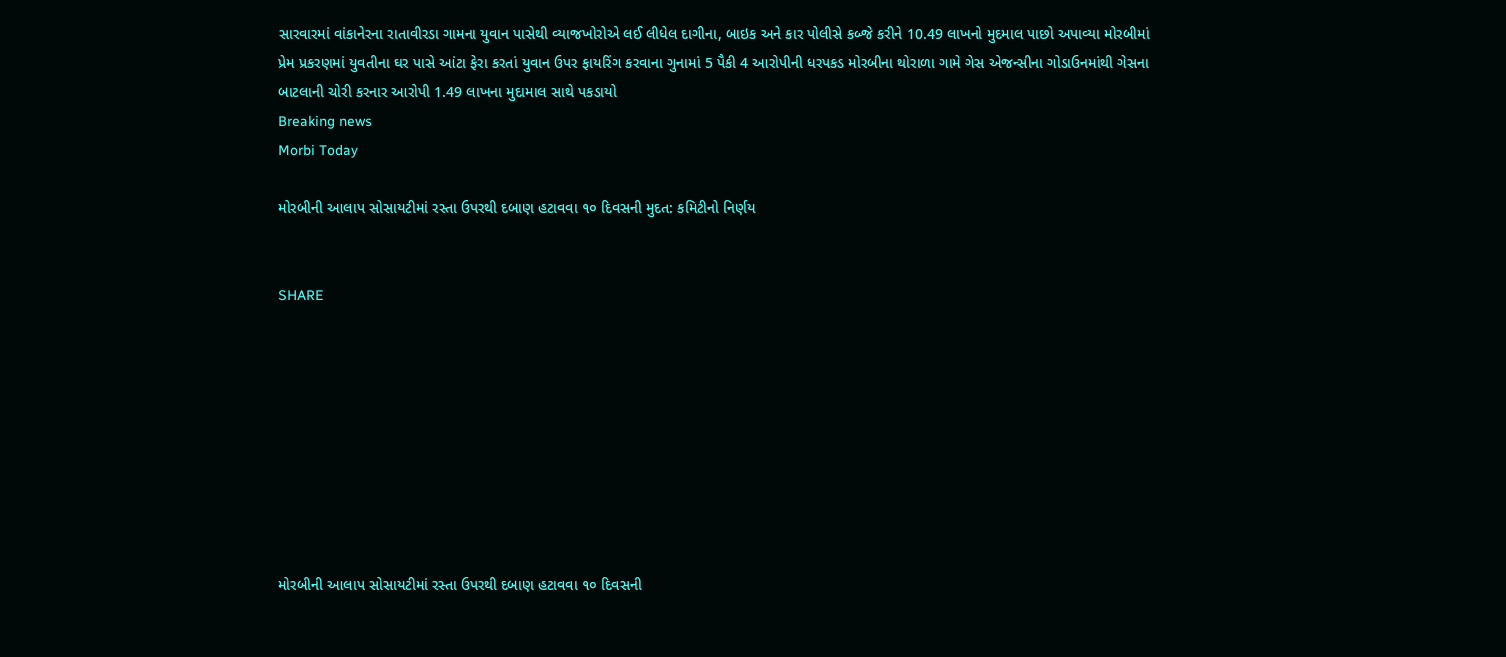સારવારમાં વાંકાનેરના રાતાવીરડા ગામના યુવાન પાસેથી વ્યાજખોરોએ લઈ લીધેલ દાગીના, બાઇક અને કાર પોલીસે કબ્જે કરીને 10.49 લાખનો મુદમાલ પાછો અપાવ્યા મોરબીમાં પ્રેમ પ્રકરણમાં યુવતીના ઘર પાસે આંટા ફેરા કરતાં યુવાન ઉપર ફાયરિંગ કરવાના ગુનામાં 5 પૈકી 4 આરોપીની ધરપકડ મોરબીના થોરાળા ગામે ગેસ એજન્સીના ગોડાઉનમાંથી ગેસના બાટલાની ચોરી કરનાર આરોપી 1.49 લાખના મુદામાલ સાથે પકડાયો
Breaking news
Morbi Today

મોરબીની આલાપ સોસાયટીમાં રસ્તા ઉપરથી દબાણ હટાવવા ૧૦ દિવસની મુદત: કમિટીનો નિર્ણય


SHARE









મોરબીની આલાપ સોસાયટીમાં રસ્તા ઉપરથી દબાણ હટાવવા ૧૦ દિવસની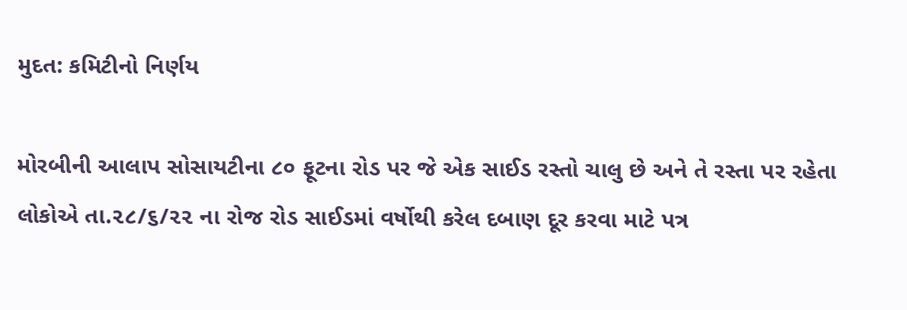મુદત: કમિટીનો નિર્ણય

મોરબીની આલાપ સોસાયટીના ૮૦ ફૂટના રોડ પર જે એક સાઈડ રસ્તો ચાલુ છે અને તે રસ્તા પર રહેતા લોકોએ તા.૨૮/૬/૨૨ ના રોજ રોડ સાઈડમાં વર્ષોથી કરેલ દબાણ દૂર કરવા માટે પત્ર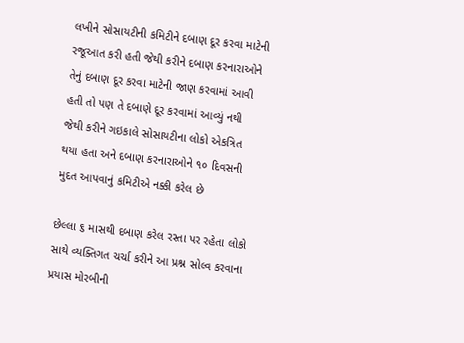લખીને સોસાયટીની કમિટીને દબાણ દૂર કરવા માટેની રજૂઆત કરી હતી જેથી કરીને દબાણ કરનારાઓને તેનું દબાણ દૂર કરવા માટેની જાણ કરવામાં આવી હતી તો પણ તે દબાણે દૂર કરવામાં આવ્યું નથી જેથી કરીને ગઇકાલે સોસાયટીના લોકો એકત્રિત થયા હતા અને દબાણ કરનારાઓને ૧૦ દિવસની મુદત આપવાનું કમિટીએ નક્કી કરેલ છે

છેલ્લા ૬ માસથી દબાણ કરેલ રસ્તા પર રહેતા લોકો સાથે વ્યક્તિગત ચર્ચા કરીને આ પ્રશ્ન સોલ્વ કરવાના પ્રયાસ મોરબીની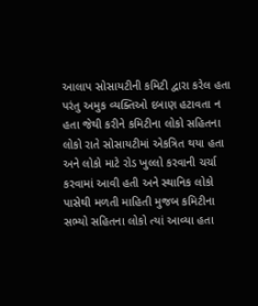આલાપ સોસાયટીની કમિટી દ્વારા કરેલ હતા પરંતુ અમુક વ્યક્તિઓ દબાણ હટાવતા ન હતા જેથી કરીને કમિટીના લોકો સહિતના લોકો રાતે સોસાયટીમાં એકત્રિત થયા હતા અને લોકો માટે રોડ ખુલ્લો કરવાની ચર્ચા કરવામાં આવી હતી અને સ્થાનિક લોકો પાસેથી મળતી માહિતી મુજબ કમિટીના સભ્યો સહિતના લોકો ત્યાં આવ્યા હતા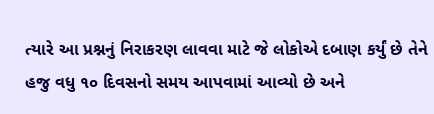ત્યારે આ પ્રશ્નનું નિરાકરણ લાવવા માટે જે લોકોએ દબાણ કર્યું છે તેને હજુ વધુ ૧૦ દિવસનો સમય આપવામાં આવ્યો છે અને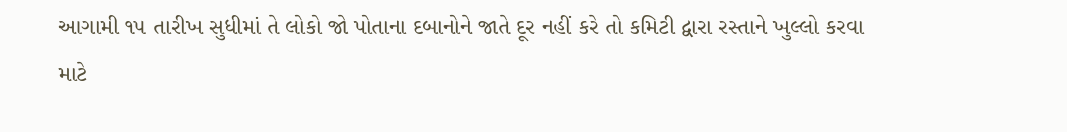આગામી ૧૫ તારીખ સુધીમાં તે લોકો જો પોતાના દબાનોને જાતે દૂર નહીં કરે તો કમિટી દ્વારા રસ્તાને ખુલ્લો કરવા માટે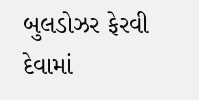બુલડોઝર ફેરવી દેવામાં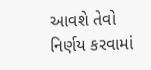આવશે તેવો નિર્ણય કરવામાં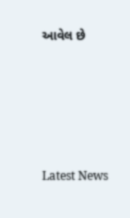આવેલ છે






Latest News